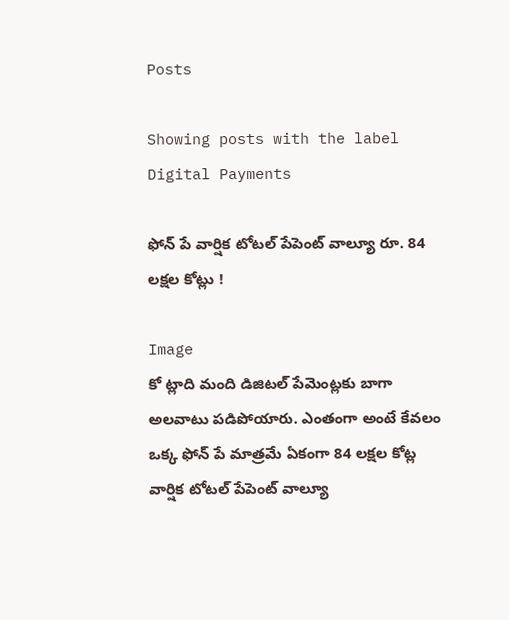Posts

Showing posts with the label Digital Payments

ఫోన్ పే వార్షిక టోటల్ పేపెంట్ వాల్యూ రూ. 84 లక్షల కోట్లు !

Image
కో ట్లాది మంది డిజిటల్ పేమెంట్లకు బాగా అలవాటు పడిపోయారు. ఎంతంగా అంటే కేవలం ఒక్క ఫోన్ పే మాత్రమే ఏకంగా 84 లక్షల కోట్ల వార్షిక టోటల్ పేపెంట్ వాల్యూ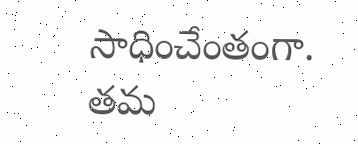సాధించేంతంగా. తమ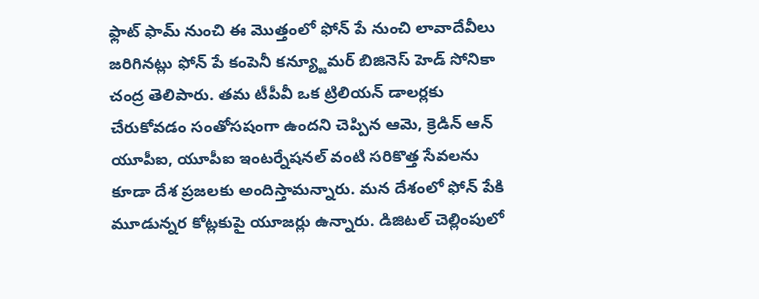ఫ్లాట్ ఫామ్ నుంచి ఈ మొత్తంలో ఫోన్ పే నుంచి లావాదేవీలు జరిగినట్లు ఫోన్ పే కంపెనీ కన్య్జూమర్ బిజినెస్ హెడ్ సోనికా చంద్ర తెలిపారు. తమ టీపీవీ ఒక ట్రిలియన్ డాలర్లకు చేరుకోవడం సంతోసషంగా ఉందని చెప్పిన ఆమె, క్రెడిన్ ఆన్ యూపీఐ, యూపీఐ ఇంటర్నేషనల్ వంటి సరికొత్త సేవలను కూడా దేశ ప్రజలకు అందిస్తామన్నారు. మన దేశంలో ఫోన్ పేకి మూడున్నర కోట్లకుపై యూజర్లు ఉన్నారు. డిజిటల్ చెల్లింపులో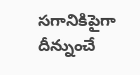సగానికిపైగా దీన్నుంచే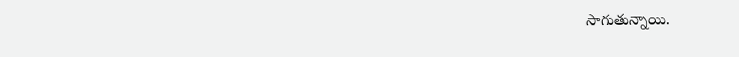సాగుతున్నాయి.